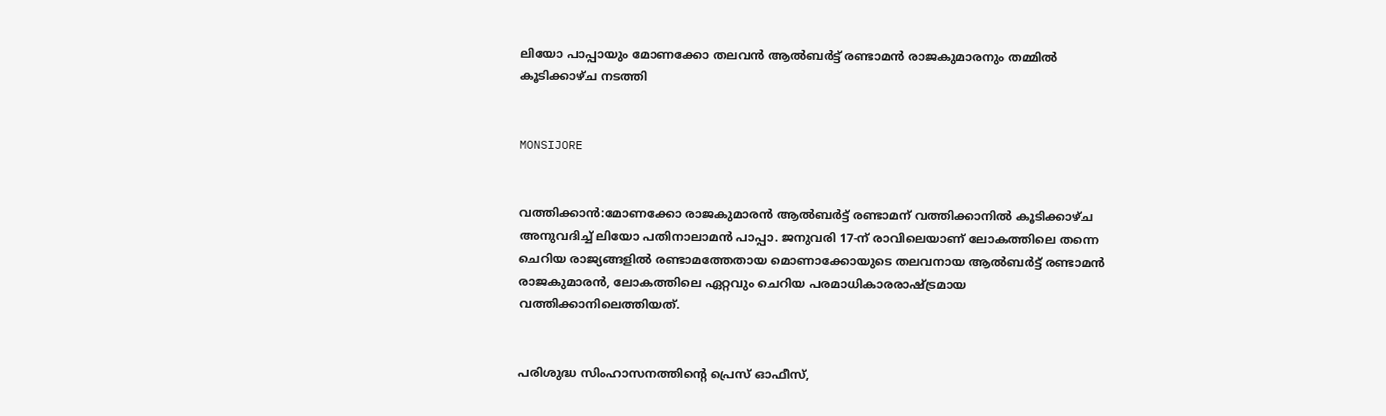ലിയോ പാപ്പായും മോണക്കോ തലവന്‍ ആല്‍ബര്‍ട്ട് രണ്ടാമന്‍ രാജകുമാരനും തമ്മില്‍ കൂടിക്കാഴ്ച നടത്തി


MONSIJORE


വത്തിക്കാന്‍:മോണക്കോ രാജകുമാരന്‍ ആല്‍ബര്‍ട്ട് രണ്ടാമന് വത്തിക്കാനില്‍ കൂടിക്കാഴ്ച അനുവദിച്ച് ലിയോ പതിനാലാമന്‍ പാപ്പാ. ജനുവരി 17-ന് രാവിലെയാണ് ലോകത്തിലെ തന്നെ ചെറിയ രാജ്യങ്ങളില്‍ രണ്ടാമത്തേതായ മൊണാക്കോയുടെ തലവനായ ആല്‍ബര്‍ട്ട് രണ്ടാമന്‍ രാജകുമാരന്‍, ലോകത്തിലെ ഏറ്റവും ചെറിയ പരമാധികാരരാഷ്ട്രമായ വത്തിക്കാനിലെത്തിയത്.


പരിശുദ്ധ സിംഹാസനത്തിന്റെ പ്രെസ് ഓഫീസ്,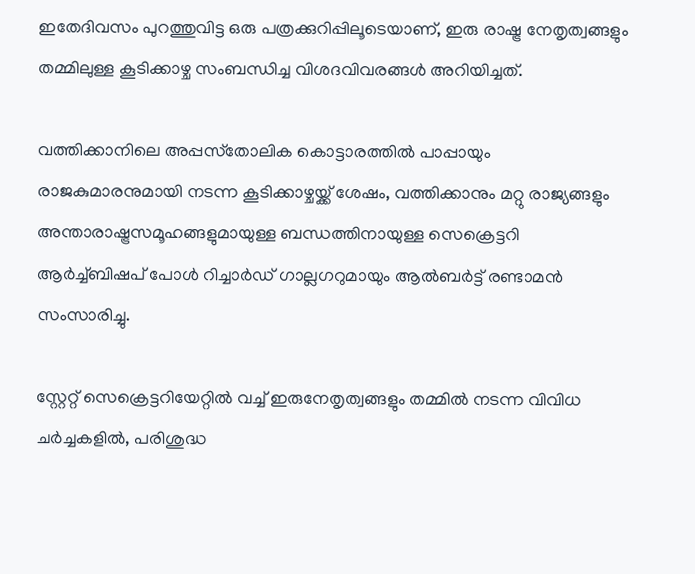ഇതേദിവസം പുറത്തുവിട്ട ഒരു പത്രക്കുറിപ്പിലൂടെയാണ്, ഇരു രാഷ്ട്ര നേതൃത്വങ്ങളും തമ്മിലുള്ള കൂടിക്കാഴ്ച സംബന്ധിച്ച വിശദവിവരങ്ങള്‍ അറിയിച്ചത്.

വത്തിക്കാനിലെ അപ്പസ്‌തോലിക കൊട്ടാരത്തില്‍ പാപ്പായും രാജകുമാരനുമായി നടന്ന കൂടിക്കാഴ്ചയ്ക്ക് ശേഷം, വത്തിക്കാനും മറ്റു രാജ്യങ്ങളും അന്താരാഷ്ട്രസമൂഹങ്ങളുമായുള്ള ബന്ധത്തിനായുള്ള സെക്രെട്ടറി ആര്‍ച്ച്ബിഷപ് പോള്‍ റിച്ചാര്‍ഡ് ഗാല്ലഗറുമായും ആല്‍ബര്‍ട്ട് രണ്ടാമന്‍ സംസാരിച്ചു.

സ്റ്റേറ്റ് സെക്രെട്ടറിയേറ്റില്‍ വച്ച് ഇരുനേതൃത്വങ്ങളും തമ്മില്‍ നടന്ന വിവിധ ചര്‍ച്ചകളില്‍, പരിശുദ്ധ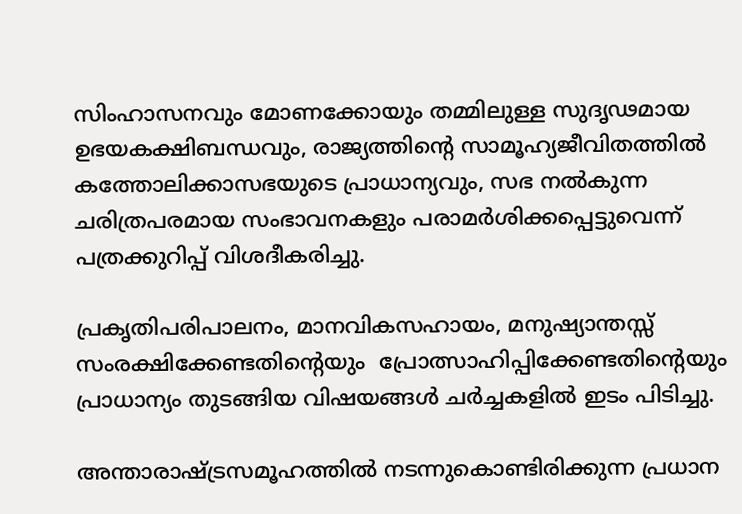സിംഹാസനവും മോണക്കോയും തമ്മിലുള്ള സുദൃഢമായ ഉഭയകക്ഷിബന്ധവും, രാജ്യത്തിന്റെ സാമൂഹ്യജീവിതത്തില്‍ കത്തോലിക്കാസഭയുടെ പ്രാധാന്യവും, സഭ നല്‍കുന്ന ചരിത്രപരമായ സംഭാവനകളും പരാമര്‍ശിക്കപ്പെട്ടുവെന്ന് പത്രക്കുറിപ്പ് വിശദീകരിച്ചു.

പ്രകൃതിപരിപാലനം, മാനവികസഹായം, മനുഷ്യാന്തസ്സ് സംരക്ഷിക്കേണ്ടതിന്റെയും  പ്രോത്സാഹിപ്പിക്കേണ്ടതിന്റെയും പ്രാധാന്യം തുടങ്ങിയ വിഷയങ്ങള്‍ ചര്‍ച്ചകളില്‍ ഇടം പിടിച്ചു.

അന്താരാഷ്ട്രസമൂഹത്തില്‍ നടന്നുകൊണ്ടിരിക്കുന്ന പ്രധാന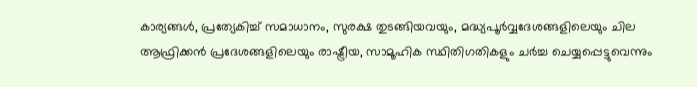കാര്യങ്ങള്‍, പ്രത്യേകിച്ച് സമാധാനം, സുരക്ഷ തുടങ്ങിയവയും, മദ്ധ്യപൂര്‍വ്വദേശങ്ങളിലെയും ചില ആഫ്രിക്കന്‍ പ്രദേശങ്ങളിലെയും രാഷ്ട്രീയ, സാമൂഹിക സ്ഥിതിഗതികളും ചര്‍ച്ച ചെയ്യപ്പെട്ടുവെന്നും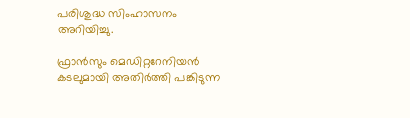പരിശുദ്ധ സിംഹാസനം അറിയിച്ചു.

ഫ്രാന്‍സും മെഡിറ്ററേനിയന്‍ കടലുമായി അതിര്‍ത്തി പങ്കിടുന്ന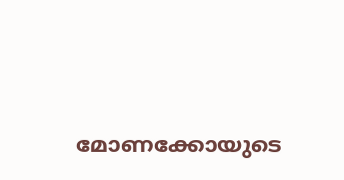മോണക്കോയുടെ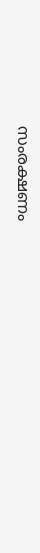സംരക്ഷണം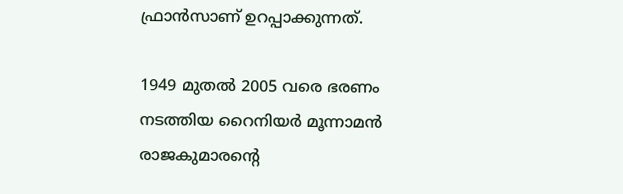ഫ്രാന്‍സാണ് ഉറപ്പാക്കുന്നത്.

1949 മുതല്‍ 2005 വരെ ഭരണം നടത്തിയ റൈനിയര്‍ മൂന്നാമന്‍ രാജകുമാരന്റെ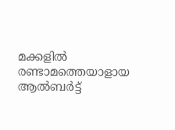മക്കളില്‍ രണ്ടാമത്തെയാളായ ആല്‍ബര്‍ട്ട്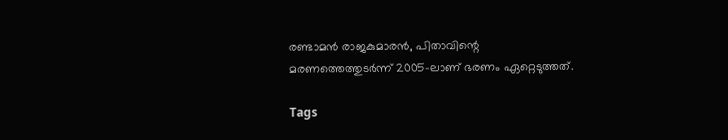രണ്ടാമന്‍ രാജകുമാരന്‍, പിതാവിന്റെ മരണത്തെത്തുടര്‍ന്ന് 2005-ലാണ് ഭരണം ഏറ്റെടുത്തത്.

Tags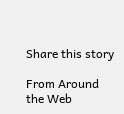Share this story

From Around the Web